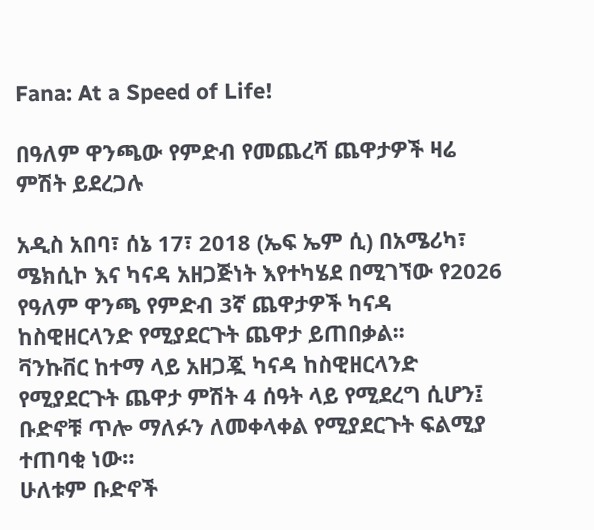Fana: At a Speed of Life!

በዓለም ዋንጫው የምድብ የመጨረሻ ጨዋታዎች ዛሬ ምሽት ይደረጋሉ

አዲስ አበባ፣ ሰኔ 17፣ 2018 (ኤፍ ኤም ሲ) በአሜሪካ፣ ሜክሲኮ እና ካናዳ አዘጋጅነት እየተካሄደ በሚገኘው የ2026 የዓለም ዋንጫ የምድብ 3ኛ ጨዋታዎች ካናዳ ከስዊዘርላንድ የሚያደርጉት ጨዋታ ይጠበቃል፡፡
ቫንኩቨር ከተማ ላይ አዘጋጇ ካናዳ ከስዊዘርላንድ የሚያደርጉት ጨዋታ ምሽት 4 ሰዓት ላይ የሚደረግ ሲሆን፤ ቡድኖቹ ጥሎ ማለፉን ለመቀላቀል የሚያደርጉት ፍልሚያ ተጠባቂ ነው።
ሁለቱም ቡድኖች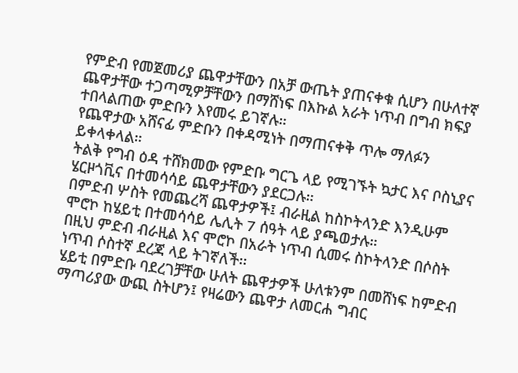የምድብ የመጀመሪያ ጨዋታቸውን በአቻ ውጤት ያጠናቀቁ ሲሆን በሁለተኛ ጨዋታቸው ተጋጣሚዎቻቸውን በማሸነፍ በእኩል አራት ነጥብ በግብ ክፍያ ተበላልጠው ምድቡን እየመሩ ይገኛሉ።
የጨዋታው አሸናፊ ምድቡን በቀዳሚነት በማጠናቀቅ ጥሎ ማለፉን ይቀላቀላል።
ትልቅ የግብ ዕዳ ተሸክመው የምድቡ ግርጌ ላይ የሚገኙት ኳታር እና ቦስኒያና ሄርዞጎቪና በተመሳሳይ ጨዋታቸውን ያደርጋሉ።
በምድብ ሦስት የመጨረሻ ጨዋታዎች፤ ብራዚል ከስኮትላንድ እንዲሁም ሞሮኮ ከሄይቲ በተመሳሳይ ሌሊት 7 ሰዓት ላይ ያጫወታሉ።
በዚህ ምድብ ብራዚል እና ሞሮኮ በአራት ነጥብ ሲመሩ ስኮትላንድ በሶስት ነጥብ ሶስተኛ ደረጃ ላይ ትገኛለች፡፡
ሄይቲ በምድቡ ባደረገቻቸው ሁለት ጨዋታዎች ሁለቱንም በመሸነፍ ከምድብ ማጣሪያው ውጪ ስትሆን፤ የዛሬውን ጨዋታ ለመርሐ ግብር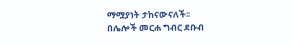ማሟያነት ታከናውናለች፡፡
በሌሎች መርሐ ግብር ደቡብ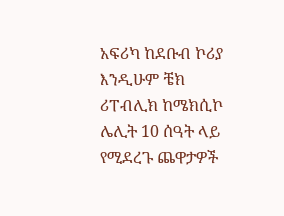አፍሪካ ከደቡብ ኮሪያ እንዲሁም ቼክ ሪፐብሊክ ከሜክሲኮ ሌሊት 10 ሰዓት ላይ የሚደረጉ ጨዋታዎች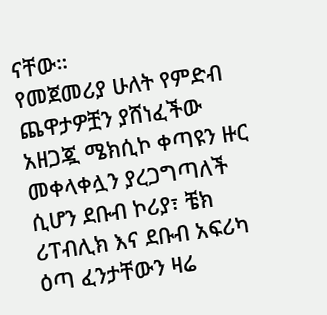ናቸው።
የመጀመሪያ ሁለት የምድብ ጨዋታዎቿን ያሸነፈችው አዘጋጇ ሜክሲኮ ቀጣዩን ዙር መቀላቀሏን ያረጋግጣለች ሲሆን ደቡብ ኮሪያ፣ ቼክ ሪፐብሊክ እና ደቡብ አፍሪካ ዕጣ ፈንታቸውን ዛሬ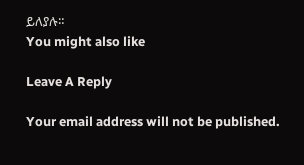ይለያሉ።
You might also like

Leave A Reply

Your email address will not be published.